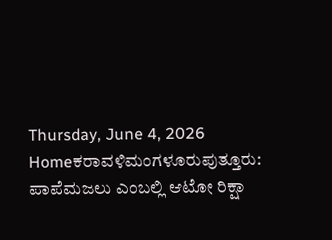Thursday, June 4, 2026
Homeಕರಾವಳಿಮಂಗಳೂರುಪುತ್ತೂರು: ಪಾಪೆಮಜಲು ಎಂಬಲ್ಲಿ ಆಟೋ ರಿಕ್ಷಾ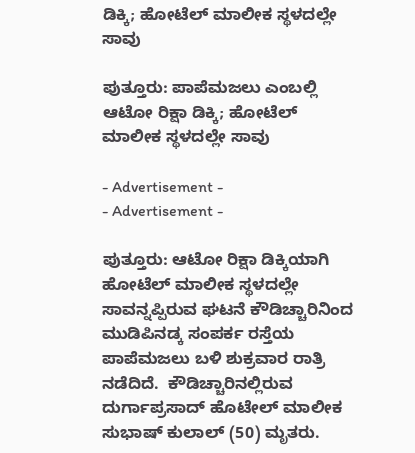ಡಿಕ್ಕಿ; ಹೋಟೆಲ್ ಮಾಲೀಕ ಸ್ಥಳದಲ್ಲೇ ಸಾವು

ಪುತ್ತೂರು: ಪಾಪೆಮಜಲು ಎಂಬಲ್ಲಿ ಆಟೋ ರಿಕ್ಷಾ ಡಿಕ್ಕಿ; ಹೋಟೆಲ್ ಮಾಲೀಕ ಸ್ಥಳದಲ್ಲೇ ಸಾವು

- Advertisement -
- Advertisement -

ಪುತ್ತೂರು: ಆಟೋ ರಿಕ್ಷಾ ಡಿಕ್ಕಿಯಾಗಿ ಹೋಟೆಲ್ ಮಾಲೀಕ ಸ್ಥಳದಲ್ಲೇ ಸಾವನ್ನಪ್ಪಿರುವ ಘಟನೆ ಕೌಡಿಚ್ಚಾರಿನಿಂದ ಮುಡಿಪಿನಡ್ಕ ಸಂಪರ್ಕ ರಸ್ತೆಯ ಪಾಪೆಮಜಲು ಬಳಿ ಶುಕ್ರವಾರ ರಾತ್ರಿ ನಡೆದಿದೆ.  ಕೌಡಿಚ್ಚಾರಿನಲ್ಲಿರುವ ದುರ್ಗಾಪ್ರಸಾದ್ ಹೊಟೇಲ್ ಮಾಲೀಕ ಸುಭಾಷ್ ಕುಲಾಲ್ (50) ಮೃತರು.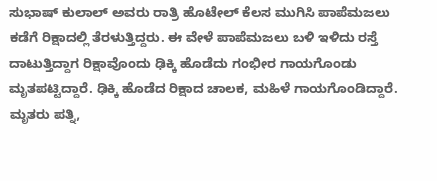ಸುಭಾಷ್ ಕುಲಾಲ್ ಅವರು ರಾತ್ರಿ ಹೊಟೇಲ್ ಕೆಲಸ ಮುಗಿಸಿ ಪಾಪೆಮಜಲು ಕಡೆಗೆ ರಿಕ್ಷಾದಲ್ಲಿ ತೆರಳುತ್ತಿದ್ದರು. ಈ ವೇಳೆ ಪಾಪೆಮಜಲು ಬಳಿ ಇಳಿದು ರಸ್ತೆ ದಾಟುತ್ತಿದ್ದಾಗ ರಿಕ್ಷಾವೊಂದು ಢಿಕ್ಕಿ ಹೊಡೆದು ಗಂಭೀರ ಗಾಯಗೊಂಡು ಮೃತಪಟ್ಟಿದ್ದಾರೆ. ಢಿಕ್ಕಿ ಹೊಡೆದ ರಿಕ್ಷಾದ ಚಾಲಕ, ಮಹಿಳೆ ಗಾಯಗೊಂಡಿದ್ದಾರೆ. ಮೃತರು ಪತ್ನಿ,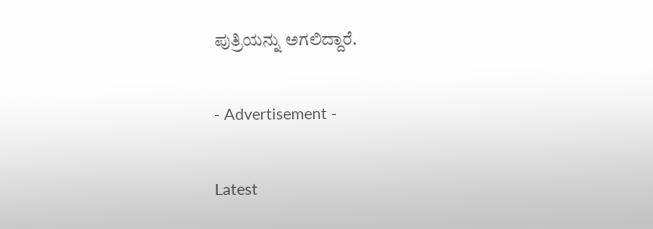ಪುತ್ರಿಯನ್ನು ಅಗಲಿದ್ದಾರೆ.

- Advertisement -

Latest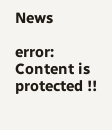News

error: Content is protected !!